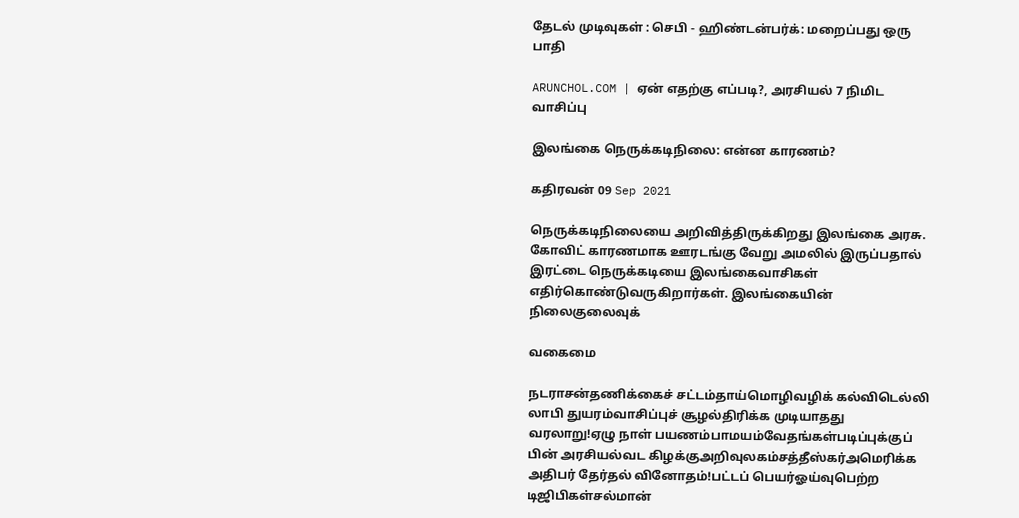தேடல் முடிவுகள் : செபி - ஹிண்டன்பர்க்: மறைப்பது ஒரு பாதி

ARUNCHOL.COM | ஏன் எதற்கு எப்படி?, அரசியல் 7 நிமிட வாசிப்பு

இலங்கை நெருக்கடிநிலை: என்ன காரணம்?

கதிரவன் 09 Sep 2021

நெருக்கடிநிலையை அறிவித்திருக்கிறது இலங்கை அரசு. கோவிட் காரணமாக ஊரடங்கு வேறு அமலில் இருப்பதால் இரட்டை நெருக்கடியை இலங்கைவாசிகள் எதிர்கொண்டுவருகிறார்கள். இலங்கையின் நிலைகுலைவுக்

வகைமை

நடராசன்தணிக்கைச் சட்டம்தாய்மொழிவழிக் கல்விடெல்லி லாபி துயரம்வாசிப்புச் சூழல்திரிக்க முடியாதது வரலாறு!ஏழு நாள் பயணம்பாமயம்வேதங்கள்படிப்புக்குப் பின் அரசியல்வட கிழக்குஅறிவுலகம்சத்தீஸ்கர்அமெரிக்க அதிபர் தேர்தல் வினோதம்!பட்டப் பெயர்ஓய்வுபெற்ற டிஜிபிகள்சல்மான்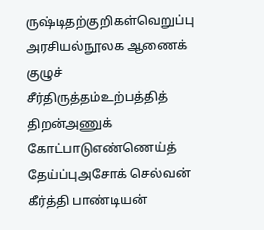ருஷ்டிதற்குறிகள்வெறுப்பு அரசியல்நூலக ஆணைக் குழுச் சீர்திருத்தம்உற்பத்தித் திறன்அணுக் கோட்பாடுஎண்ணெய்த் தேய்ப்புஅசோக் செல்வன் கீர்த்தி பாண்டியன்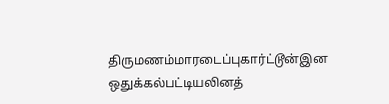திருமணம்மாரடைப்புகார்ட்டூன்இன ஒதுக்கல்பட்டியலினத்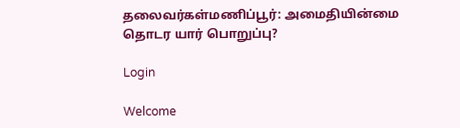தலைவர்கள்மணிப்பூர்: அமைதியின்மை தொடர யார் பொறுப்பு?

Login

Welcome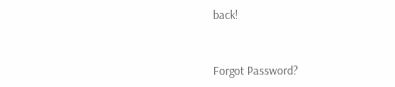back!



Forgot Password?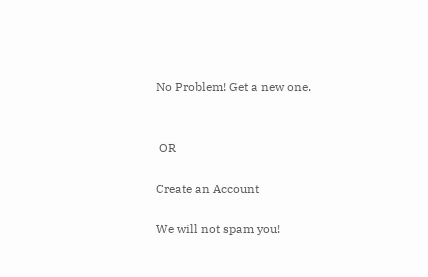No Problem! Get a new one.


 OR

Create an Account

We will not spam you!